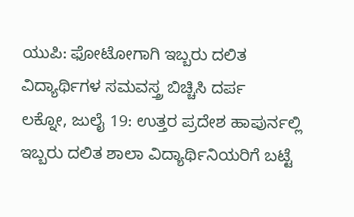ಯುಪಿ: ಫೋಟೋಗಾಗಿ ಇಬ್ಬರು ದಲಿತ ವಿದ್ಯಾರ್ಥಿಗಳ ಸಮವಸ್ತ್ರ ಬಿಚ್ಚಿಸಿ ದರ್ಪ
ಲಕ್ನೋ, ಜುಲೈ 19: ಉತ್ತರ ಪ್ರದೇಶ ಹಾಪುರ್ನಲ್ಲಿ ಇಬ್ಬರು ದಲಿತ ಶಾಲಾ ವಿದ್ಯಾರ್ಥಿನಿಯರಿಗೆ ಬಟ್ಟೆ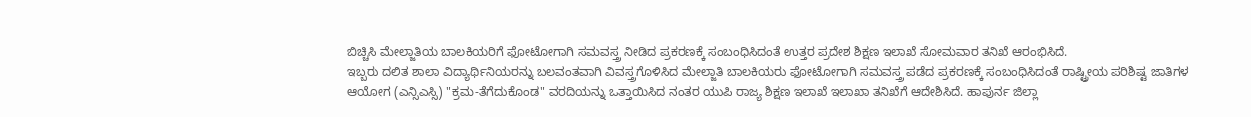ಬಿಚ್ಚಿಸಿ ಮೇಲ್ಜಾತಿಯ ಬಾಲಕಿಯರಿಗೆ ಫೋಟೋಗಾಗಿ ಸಮವಸ್ತ್ರ ನೀಡಿದ ಪ್ರಕರಣಕ್ಕೆ ಸಂಬಂಧಿಸಿದಂತೆ ಉತ್ತರ ಪ್ರದೇಶ ಶಿಕ್ಷಣ ಇಲಾಖೆ ಸೋಮವಾರ ತನಿಖೆ ಆರಂಭಿಸಿದೆ.
ಇಬ್ಬರು ದಲಿತ ಶಾಲಾ ವಿದ್ಯಾರ್ಥಿನಿಯರನ್ನು ಬಲವಂತವಾಗಿ ವಿವಸ್ತ್ರಗೊಳಿಸಿದ ಮೇಲ್ಜಾತಿ ಬಾಲಕಿಯರು ಫೋಟೋಗಾಗಿ ಸಮವಸ್ತ್ರ ಪಡೆದ ಪ್ರಕರಣಕ್ಕೆ ಸಂಬಂಧಿಸಿದಂತೆ ರಾಷ್ಟ್ರೀಯ ಪರಿಶಿಷ್ಟ ಜಾತಿಗಳ ಆಯೋಗ (ಎನ್ಸಿಎಸ್ಸಿ) "ಕ್ರಮ-ತೆಗೆದುಕೊಂಡ" ವರದಿಯನ್ನು ಒತ್ತಾಯಿಸಿದ ನಂತರ ಯುಪಿ ರಾಜ್ಯ ಶಿಕ್ಷಣ ಇಲಾಖೆ ಇಲಾಖಾ ತನಿಖೆಗೆ ಆದೇಶಿಸಿದೆ. ಹಾಪುರ್ನ ಜಿಲ್ಲಾ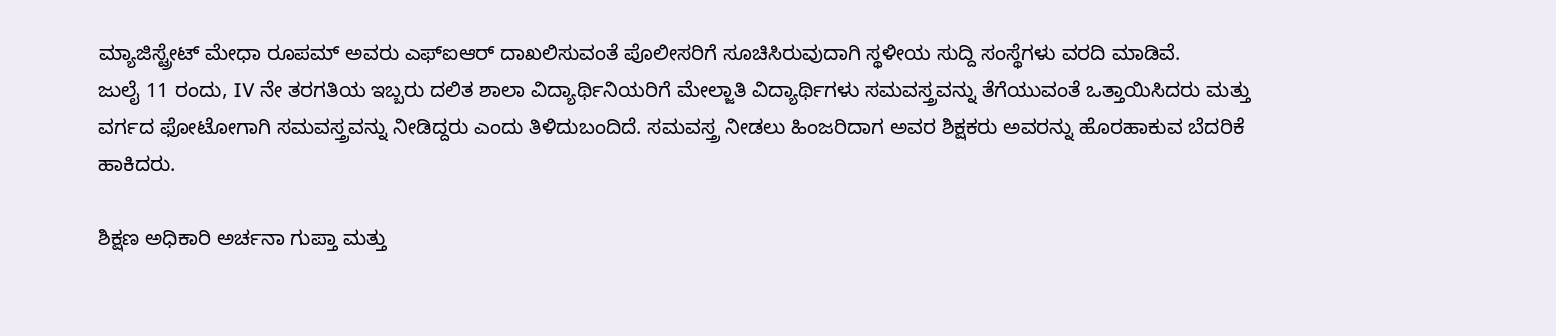ಮ್ಯಾಜಿಸ್ಟ್ರೇಟ್ ಮೇಧಾ ರೂಪಮ್ ಅವರು ಎಫ್ಐಆರ್ ದಾಖಲಿಸುವಂತೆ ಪೊಲೀಸರಿಗೆ ಸೂಚಿಸಿರುವುದಾಗಿ ಸ್ಥಳೀಯ ಸುದ್ದಿ ಸಂಸ್ಥೆಗಳು ವರದಿ ಮಾಡಿವೆ.
ಜುಲೈ 11 ರಂದು, IV ನೇ ತರಗತಿಯ ಇಬ್ಬರು ದಲಿತ ಶಾಲಾ ವಿದ್ಯಾರ್ಥಿನಿಯರಿಗೆ ಮೇಲ್ಜಾತಿ ವಿದ್ಯಾರ್ಥಿಗಳು ಸಮವಸ್ತ್ರವನ್ನು ತೆಗೆಯುವಂತೆ ಒತ್ತಾಯಿಸಿದರು ಮತ್ತು ವರ್ಗದ ಫೋಟೋಗಾಗಿ ಸಮವಸ್ತ್ರವನ್ನು ನೀಡಿದ್ದರು ಎಂದು ತಿಳಿದುಬಂದಿದೆ. ಸಮವಸ್ತ್ರ ನೀಡಲು ಹಿಂಜರಿದಾಗ ಅವರ ಶಿಕ್ಷಕರು ಅವರನ್ನು ಹೊರಹಾಕುವ ಬೆದರಿಕೆ ಹಾಕಿದರು.

ಶಿಕ್ಷಣ ಅಧಿಕಾರಿ ಅರ್ಚನಾ ಗುಪ್ತಾ ಮತ್ತು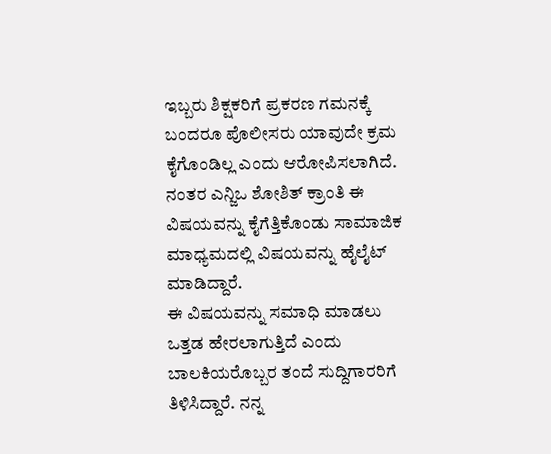ಇಬ್ಬರು ಶಿಕ್ಷಕರಿಗೆ ಪ್ರಕರಣ ಗಮನಕ್ಕೆ ಬಂದರೂ ಪೊಲೀಸರು ಯಾವುದೇ ಕ್ರಮ ಕೈಗೊಂಡಿಲ್ಲ ಎಂದು ಆರೋಪಿಸಲಾಗಿದೆ. ನಂತರ ಎನ್ಜಿಒ ಶೋಶಿತ್ ಕ್ರಾಂತಿ ಈ ವಿಷಯವನ್ನು ಕೈಗೆತ್ತಿಕೊಂಡು ಸಾಮಾಜಿಕ ಮಾಧ್ಯಮದಲ್ಲಿ ವಿಷಯವನ್ನು ಹೈಲೈಟ್ ಮಾಡಿದ್ದಾರೆ.
ಈ ವಿಷಯವನ್ನು ಸಮಾಧಿ ಮಾಡಲು ಒತ್ತಡ ಹೇರಲಾಗುತ್ತಿದೆ ಎಂದು ಬಾಲಕಿಯರೊಬ್ಬರ ತಂದೆ ಸುದ್ದಿಗಾರರಿಗೆ ತಿಳಿಸಿದ್ದಾರೆ. ನನ್ನ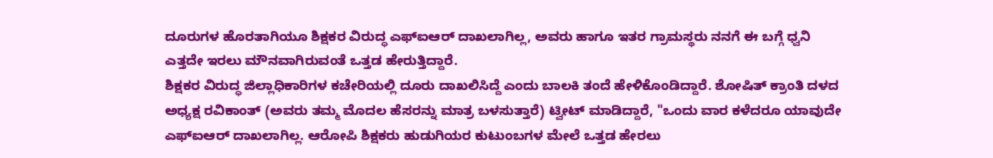ದೂರುಗಳ ಹೊರತಾಗಿಯೂ ಶಿಕ್ಷಕರ ವಿರುದ್ಧ ಎಫ್ಐಆರ್ ದಾಖಲಾಗಿಲ್ಲ, ಅವರು ಹಾಗೂ ಇತರ ಗ್ರಾಮಸ್ಥರು ನನಗೆ ಈ ಬಗ್ಗೆ ಧ್ವನಿ ಎತ್ತದೇ ಇರಲು ಮೌನವಾಗಿರುವಂತೆ ಒತ್ತಡ ಹೇರುತ್ತಿದ್ದಾರೆ.
ಶಿಕ್ಷಕರ ವಿರುದ್ಧ ಜಿಲ್ಲಾಧಿಕಾರಿಗಳ ಕಚೇರಿಯಲ್ಲಿ ದೂರು ದಾಖಲಿಸಿದ್ದೆ ಎಂದು ಬಾಲಕಿ ತಂದೆ ಹೇಳಿಕೊಂಡಿದ್ದಾರೆ. ಶೋಷಿತ್ ಕ್ರಾಂತಿ ದಳದ ಅಧ್ಯಕ್ಷ ರವಿಕಾಂತ್ (ಅವರು ತಮ್ಮ ಮೊದಲ ಹೆಸರನ್ನು ಮಾತ್ರ ಬಳಸುತ್ತಾರೆ) ಟ್ವೀಟ್ ಮಾಡಿದ್ದಾರೆ, "ಒಂದು ವಾರ ಕಳೆದರೂ ಯಾವುದೇ ಎಫ್ಐಆರ್ ದಾಖಲಾಗಿಲ್ಲ. ಆರೋಪಿ ಶಿಕ್ಷಕರು ಹುಡುಗಿಯರ ಕುಟುಂಬಗಳ ಮೇಲೆ ಒತ್ತಡ ಹೇರಲು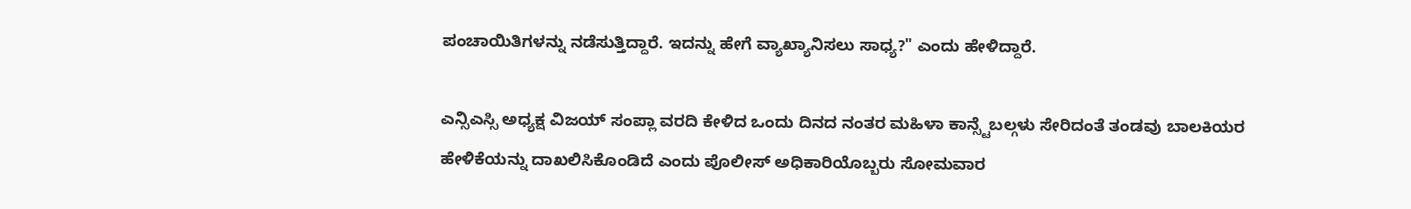ಪಂಚಾಯಿತಿಗಳನ್ನು ನಡೆಸುತ್ತಿದ್ದಾರೆ. ಇದನ್ನು ಹೇಗೆ ವ್ಯಾಖ್ಯಾನಿಸಲು ಸಾಧ್ಯ?" ಎಂದು ಹೇಳಿದ್ದಾರೆ.

ಎನ್ಸಿಎಸ್ಸಿ ಅಧ್ಯಕ್ಷ ವಿಜಯ್ ಸಂಪ್ಲಾ ವರದಿ ಕೇಳಿದ ಒಂದು ದಿನದ ನಂತರ ಮಹಿಳಾ ಕಾನ್ಸ್ಟೆಬಲ್ಗಳು ಸೇರಿದಂತೆ ತಂಡವು ಬಾಲಕಿಯರ ಹೇಳಿಕೆಯನ್ನು ದಾಖಲಿಸಿಕೊಂಡಿದೆ ಎಂದು ಪೊಲೀಸ್ ಅಧಿಕಾರಿಯೊಬ್ಬರು ಸೋಮವಾರ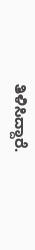ತಿಳಿಸಿದ್ದಾರೆ.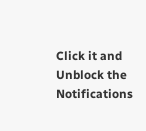Click it and Unblock the Notifications